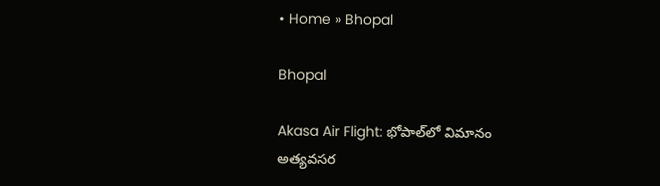• Home » Bhopal

Bhopal

Akasa Air Flight: భోపాల్‌లో విమానం అత్యవసర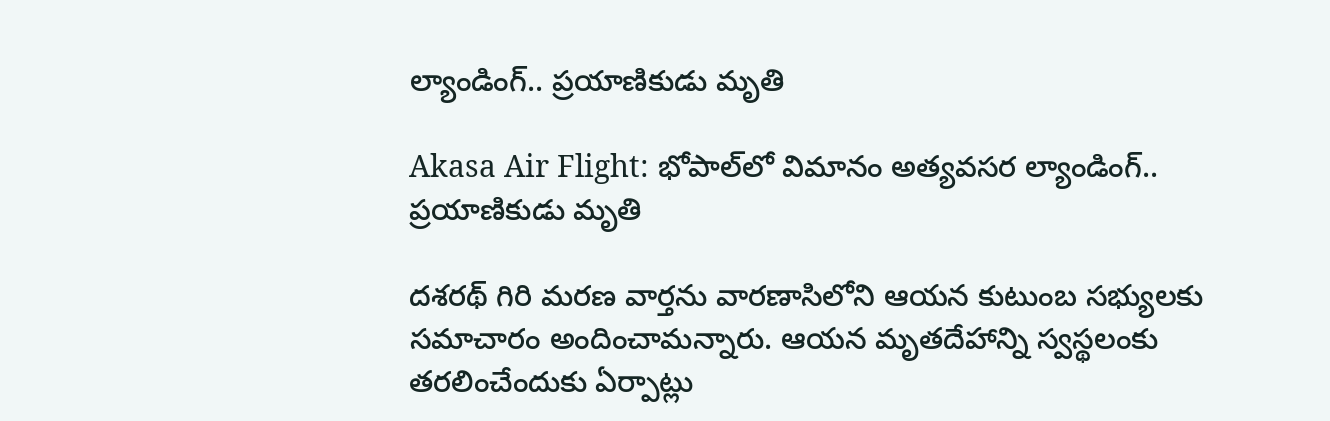ల్యాండింగ్.. ప్రయాణికుడు మృతి

Akasa Air Flight: భోపాల్‌లో విమానం అత్యవసర ల్యాండింగ్.. ప్రయాణికుడు మృతి

దశరథ్ గిరి మరణ వార్తను వారణాసిలోని ఆయన కుటుంబ సభ్యులకు సమాచారం అందించామన్నారు. ఆయన మృతదేహాన్ని స్వస్థలంకు తరలించేందుకు ఏర్పాట్లు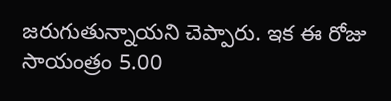జరుగుతున్నాయని చెప్పారు. ఇక ఈ రోజు సాయంత్రం 5.00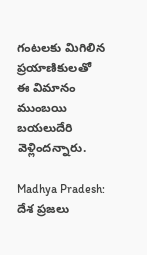గంటలకు మిగిలిన ప్రయాణికులతో ఈ విమానం ముంబయి బయలుదేరి వెళ్లిందన్నారు.

Madhya Pradesh: దేశ ప్రజలు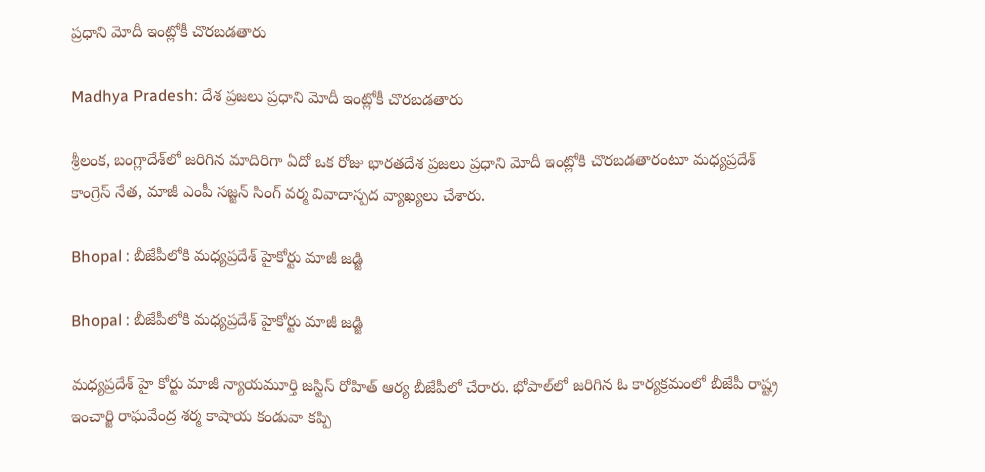ప్రధాని మోదీ ఇంట్లోకీ చొరబడతారు

Madhya Pradesh: దేశ ప్రజలు ప్రధాని మోదీ ఇంట్లోకీ చొరబడతారు

శ్రీలంక, బంగ్లాదేశ్‌లో జరిగిన మాదిరిగా ఏదో ఒక రోజు భారతదేశ ప్రజలు ప్రధాని మోదీ ఇంట్లోకి చొరబడతారంటూ మధ్యప్రదేశ్‌ కాంగ్రెస్‌ నేత, మాజీ ఎంపీ సజ్జన్‌ సింగ్‌ వర్మ వివాదాస్పద వ్యాఖ్యలు చేశారు.

Bhopal : బీజేపీలోకి మధ్యప్రదేశ్‌ హైకోర్టు మాజీ జడ్జి

Bhopal : బీజేపీలోకి మధ్యప్రదేశ్‌ హైకోర్టు మాజీ జడ్జి

మధ్యప్రదేశ్‌ హై కోర్టు మాజీ న్యాయమూర్తి జస్టిస్‌ రోహిత్‌ ఆర్య బీజేపీలో చేరారు. భోపాల్‌లో జరిగిన ఓ కార్యక్రమంలో బీజేపీ రాష్ట్ర ఇంచార్జి రాఘవేంద్ర శర్మ కాషాయ కండువా కప్పి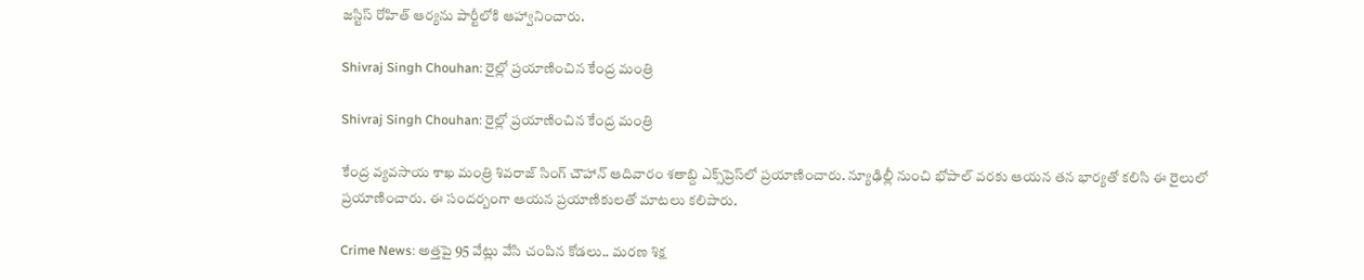జస్టిస్‌ రోహిత్‌ ఆర్యను పార్టీలోకి ఆహ్వానించారు.

Shivraj Singh Chouhan: రైల్లో ప్రయాణించిన కేంద్ర మంత్రి

Shivraj Singh Chouhan: రైల్లో ప్రయాణించిన కేంద్ర మంత్రి

కేంద్ర వ్యవసాయ శాఖ మంత్రి శివరాజ్ సింగ్ చౌహాన్ ఆదివారం శతాబ్ది ఎక్స్‌ప్రెస్‌‌లో ప్రయాణించారు. న్యూఢిల్లీ నుంచి భోపాల్ వరకు ఆయన తన భార్యతో కలిసి ఈ రైలులో ప్రయాణించారు. ఈ సందర్బంగా ఆయన ప్రయాణికులతో మాటలు కలిపారు.

Crime News: అత్తపై 95 వేట్లు వేసి చంపిన కోడలు.. మరణ శిక్ష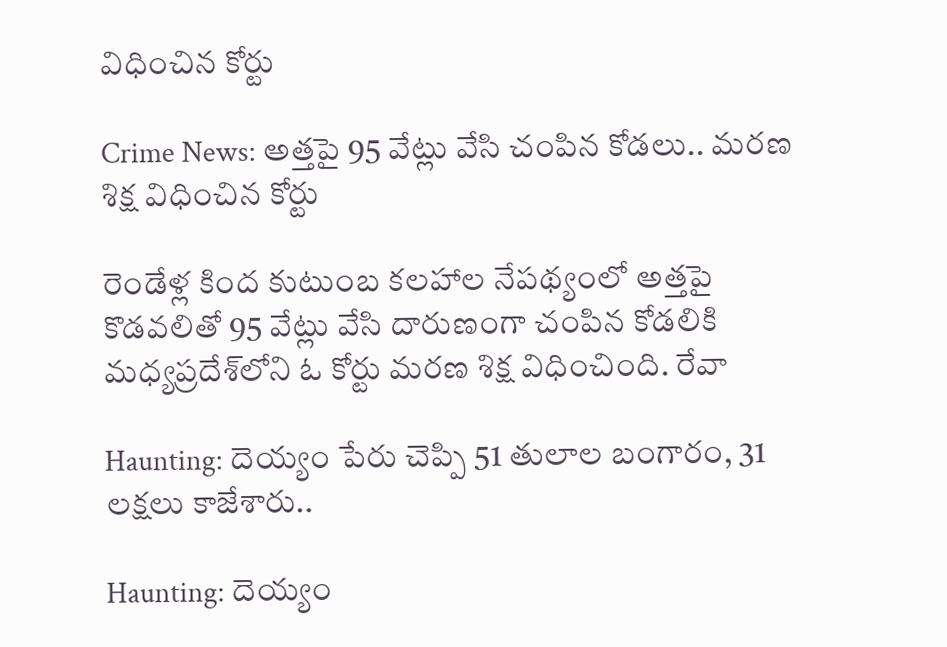విధించిన కోర్టు

Crime News: అత్తపై 95 వేట్లు వేసి చంపిన కోడలు.. మరణ శిక్ష విధించిన కోర్టు

రెండేళ్ల కింద కుటుంబ కలహాల నేపథ్యంలో అత్తపై కొడవలితో 95 వేట్లు వేసి దారుణంగా చంపిన కోడలికి మధ్యప్రదేశ్‌లోని ఓ కోర్టు మరణ శిక్ష విధించింది. రేవా

Haunting: దెయ్యం పేరు చెప్పి 51 తులాల బంగారం, 31 లక్షలు కాజేశారు..

Haunting: దెయ్యం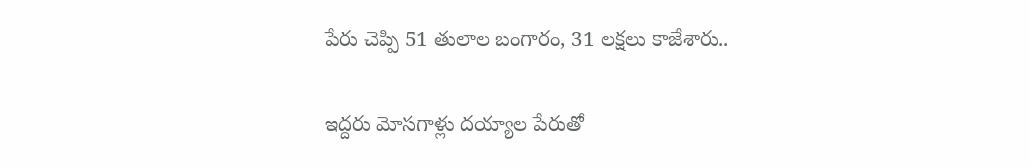పేరు చెప్పి 51 తులాల బంగారం, 31 లక్షలు కాజేశారు..

ఇద్దరు మోసగాళ్లు దయ్యాల పేరుతో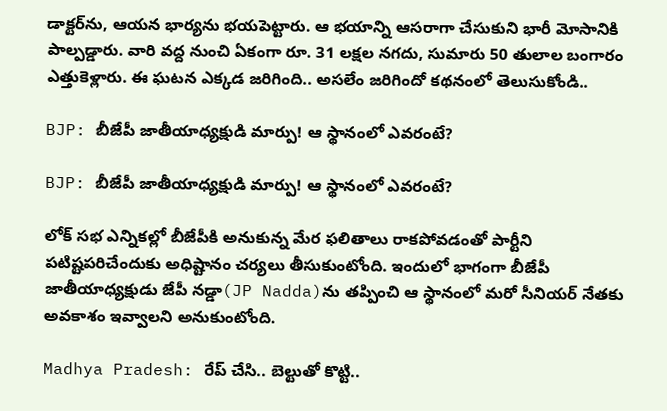డాక్టర్‌ను, ఆయన భార్యను భయపెట్టారు. ఆ భయాన్ని ఆసరాగా చేసుకుని భారీ మోసానికి పాల్పడ్డారు. వారి వద్ద నుంచి ఏకంగా రూ. 31 లక్షల నగదు, సుమారు 50 తులాల బంగారం ఎత్తుకెళ్లారు. ఈ ఘటన ఎక్కడ జరిగింది.. అసలేం జరిగిందో కథనంలో తెలుసుకోండి..

BJP: బీజేపీ జాతీయాధ్యక్షుడి మార్పు! ఆ స్థానంలో ఎవరంటే?

BJP: బీజేపీ జాతీయాధ్యక్షుడి మార్పు! ఆ స్థానంలో ఎవరంటే?

లోక్ సభ ఎన్నికల్లో బీజేపీకి అనుకున్న మేర ఫలితాలు రాకపోవడంతో పార్టీని పటిష్టపరిచేందుకు అధిష్టానం చర్యలు తీసుకుంటోంది. ఇందులో భాగంగా బీజేపీ జాతీయాధ్యక్షుడు జేపీ నడ్డా(JP Nadda)ను తప్పించి ఆ స్థానంలో మరో సీనియర్ నేతకు అవకాశం ఇవ్వాలని అనుకుంటోంది.

Madhya Pradesh: రేప్‌ చేసి.. బెల్టుతో కొట్టి..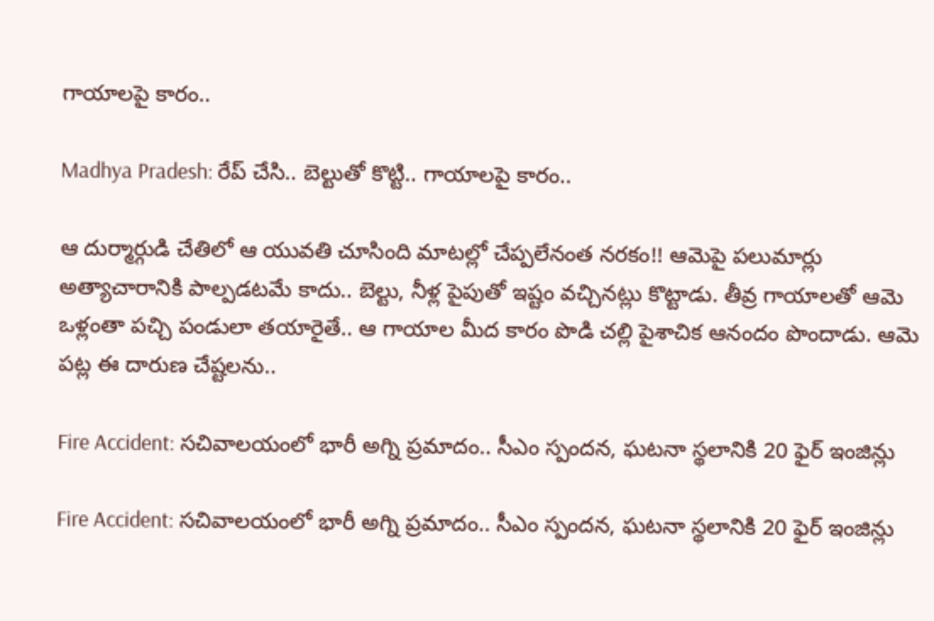గాయాలపై కారం..

Madhya Pradesh: రేప్‌ చేసి.. బెల్టుతో కొట్టి.. గాయాలపై కారం..

ఆ దుర్మార్గుడి చేతిలో ఆ యువతి చూసింది మాటల్లో చేప్పలేనంత నరకం!! ఆమెపై పలుమార్లు అత్యాచారానికి పాల్పడటమే కాదు.. బెల్టు, నీళ్ల పైపుతో ఇష్టం వచ్చినట్లు కొట్టాడు. తీవ్ర గాయాలతో ఆమె ఒళ్లంతా పచ్చి పండులా తయారైతే.. ఆ గాయాల మీద కారం పొడి చల్లి పైశాచిక ఆనందం పొందాడు. ఆమె పట్ల ఈ దారుణ చేష్టలను..

Fire Accident: సచివాలయంలో భారీ అగ్ని ప్రమాదం.. సీఎం స్పందన, ఘటనా స్థలానికి 20 ఫైర్ ఇంజిన్లు

Fire Accident: సచివాలయంలో భారీ అగ్ని ప్రమాదం.. సీఎం స్పందన, ఘటనా స్థలానికి 20 ఫైర్ ఇంజిన్లు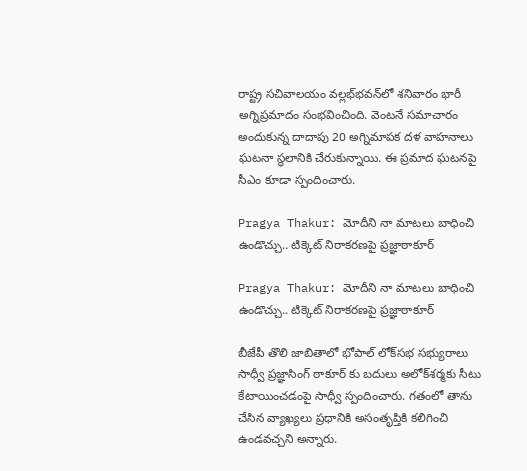రాష్ట్ర సచివాలయం వల్లభ్‌భవన్‌లో శనివారం భారీ అగ్నిప్రమాదం సంభవించింది. వెంటనే సమాచారం అందుకున్న దాదాపు 20 అగ్నిమాపక దళ వాహనాలు ఘటనా స్థలానికి చేరుకున్నాయి. ఈ ప్రమాద ఘటనపై సీఎం కూడా స్పందించారు.

Pragya Thakur: మోదీని నా మాటలు బాధించి ఉండొచ్చు.. టిక్కెట్ నిరాకరణపై ప్రజ్ఞాఠాకూర్

Pragya Thakur: మోదీని నా మాటలు బాధించి ఉండొచ్చు.. టిక్కెట్ నిరాకరణపై ప్రజ్ఞాఠాకూర్

బీజేపీ తొలి జాబితాలో భోపాల్ లోక్‌సభ సభ్యురాలు సాధ్వీ ప్రజ్ఞాసింగ్ ఠాకూర్ కు బదులు అలోక్‌శర్మకు సీటు కేటాయించడంపై సాధ్వీ స్పందించారు. గతంలో తాను చేసిన వ్యాఖ్యలు ప్రధానికి అసంతృప్తికి కలిగించి ఉండవచ్చని అన్నారు.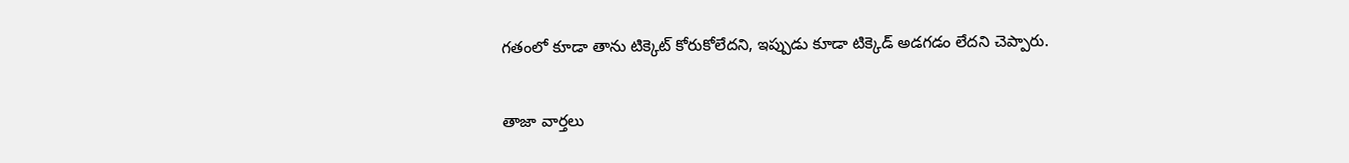గతంలో కూడా తాను టిక్కెట్ కోరుకోలేదని, ఇప్పుడు కూడా టిక్కెడ్ అడగడం లేదని చెప్పారు.

తాజా వార్తలు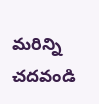మరిన్ని చదవండి